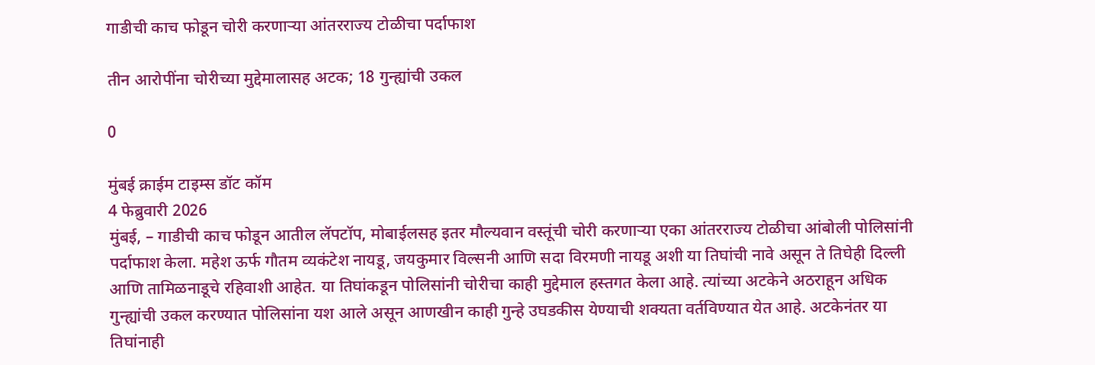गाडीची काच फोडून चोरी करणार्‍या आंतरराज्य टोळीचा पर्दाफाश

तीन आरोपींना चोरीच्या मुद्देमालासह अटक; 18 गुन्ह्यांची उकल

0

मुंबई क्राईम टाइम्स डॉट कॉम
4 फेब्रुवारी 2026
मुंबई, – गाडीची काच फोडून आतील लॅपटॉप, मोबाईलसह इतर मौल्यवान वस्तूंची चोरी करणार्‍या एका आंतरराज्य टोळीचा आंबोली पोलिसांनी पर्दाफाश केला. महेश ऊर्फ गौतम व्यकंटेश नायडू, जयकुमार विल्सनी आणि सदा विरमणी नायडू अशी या तिघांची नावे असून ते तिघेही दिल्ली आणि तामिळनाडूचे रहिवाशी आहेत. या तिघांकडून पोलिसांनी चोरीचा काही मुद्देमाल हस्तगत केला आहे. त्यांच्या अटकेने अठराहून अधिक गुन्ह्यांची उकल करण्यात पोलिसांना यश आले असून आणखीन काही गुन्हे उघडकीस येण्याची शक्यता वर्तविण्यात येत आहे. अटकेनंतर या तिघांनाही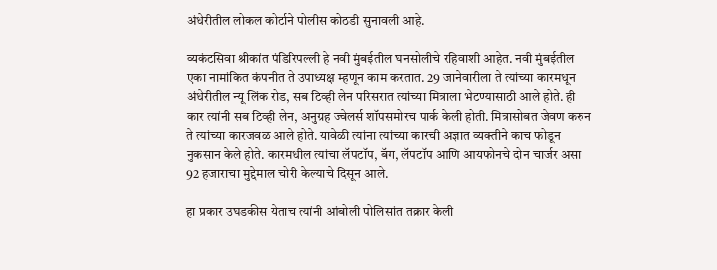अंधेरीतील लोकल कोर्टाने पोलीस कोठडी सुनावली आहे.

व्यकंटसिवा श्रीकांत पंडिरिपल्ली हे नवी मुंबईतील घनसोलीचे रहिवाशी आहेत. नवी मुंबईतील एका नामांकित कंपनीत ते उपाध्यक्ष म्हणून काम करतात. 29 जानेवारीला ते त्यांच्या कारमधून अंधेरीतील न्यू लिंक रोड, सब टिव्ही लेन परिसरात त्यांच्या मित्राला भेटण्यासाठी आले होते. ही कार त्यांनी सब टिव्ही लेन, अनुग्रह ज्वेलर्स शॉपसमोरच पार्क केली होती. मित्रासोबत जेवण करुन ते त्यांच्या कारजवळ आले होते. यावेळी त्यांना त्यांच्या कारची अज्ञात व्यक्तीने काच फोडून नुकसान केले होते. कारमधील त्यांचा लॅपटॉप, बॅग, लॅपटॉप आणि आयफोनचे दोन चार्जर असा 92 हजाराचा मुद्देमाल चोरी केल्याचे दिसून आले.

हा प्रकार उघडकीस येताच त्यांनी आंबोली पोलिसांत तक्रार केली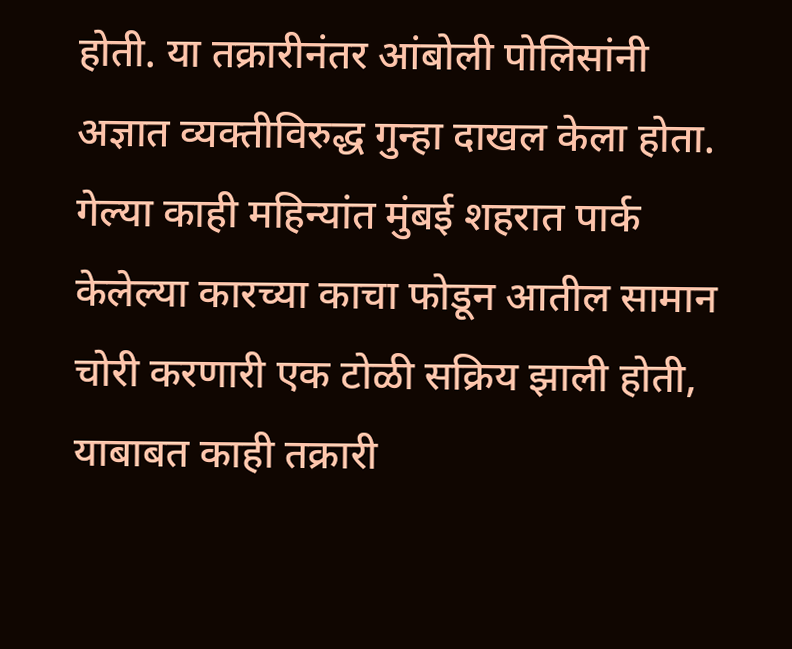होती. या तक्रारीनंतर आंबोली पोलिसांनी अज्ञात व्यक्तीविरुद्ध गुन्हा दाखल केला होता. गेल्या काही महिन्यांत मुंबई शहरात पार्क केलेल्या कारच्या काचा फोडून आतील सामान चोरी करणारी एक टोळी सक्रिय झाली होती, याबाबत काही तक्रारी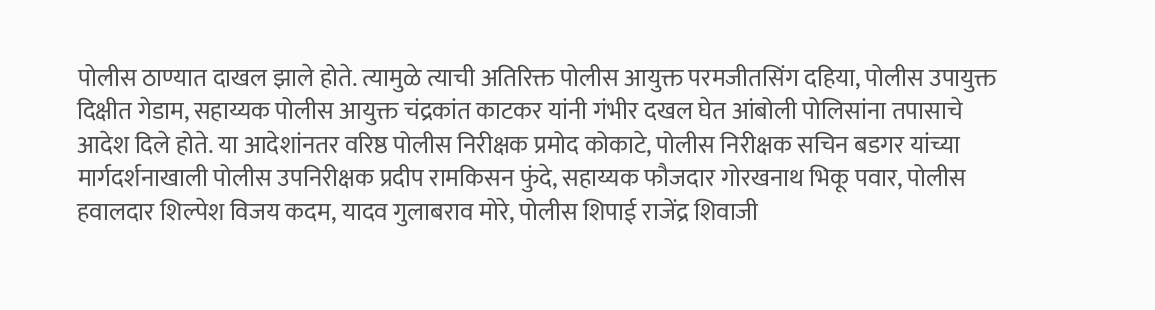पोलीस ठाण्यात दाखल झाले होते. त्यामुळे त्याची अतिरिक्त पोलीस आयुक्त परमजीतसिंग दहिया, पोलीस उपायुक्त दिक्षीत गेडाम, सहाय्यक पोलीस आयुक्त चंद्रकांत काटकर यांनी गंभीर दखल घेत आंबोली पोलिसांना तपासाचे आदेश दिले होते. या आदेशांनतर वरिष्ठ पोलीस निरीक्षक प्रमोद कोकाटे, पोलीस निरीक्षक सचिन बडगर यांच्या मार्गदर्शनाखाली पोलीस उपनिरीक्षक प्रदीप रामकिसन फुंदे, सहाय्यक फौजदार गोरखनाथ भिकू पवार, पोलीस हवालदार शिल्पेश विजय कदम, यादव गुलाबराव मोरे, पोलीस शिपाई राजेंद्र शिवाजी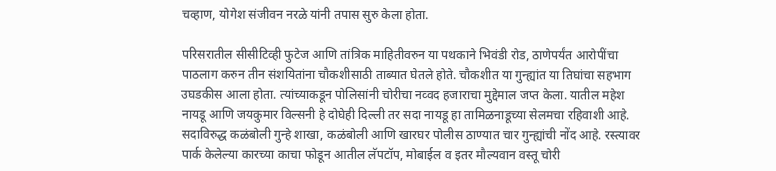चव्हाण, योगेश संजीवन नरळे यांनी तपास सुरु केला होता.

परिसरातील सीसीटिव्ही फुटेज आणि तांत्रिक माहितीवरुन या पथकाने भिवंडी रोड, ठाणेपर्यंत आरोपींचा पाठलाग करुन तीन संशयितांना चौकशीसाठी ताब्यात घेतले होते. चौकशीत या गुन्ह्यांत या तिघांचा सहभाग उघडकीस आला होता. त्यांच्याकडून पोलिसांनी चोरीचा नव्वद हजाराचा मुद्देमाल जप्त केला. यातील महेश नायडू आणि जयकुमार विल्सनी हे दोघेही दिल्ली तर सदा नायडू हा तामिळनाडूच्या सेलमचा रहिवाशी आहे. सदाविरुद्ध कळंबोली गुन्हे शाखा, कळंबोली आणि खारघर पोलीस ठाण्यात चार गुन्ह्यांची नोंद आहे. रस्त्यावर पार्क केलेल्या कारच्या काचा फोडून आतील लॅपटॉप, मोबाईल व इतर मौल्यवान वस्तू चोरी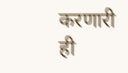करणारी ही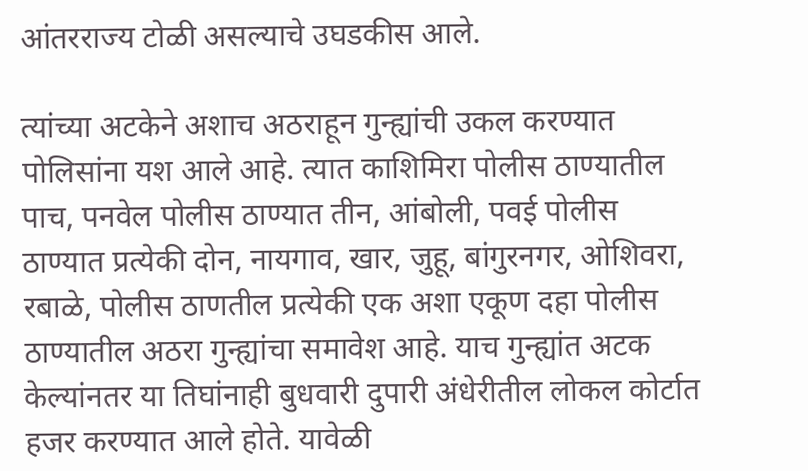आंतरराज्य टोळी असल्याचे उघडकीस आले.

त्यांच्या अटकेने अशाच अठराहून गुन्ह्यांची उकल करण्यात पोलिसांना यश आले आहे. त्यात काशिमिरा पोलीस ठाण्यातील पाच, पनवेल पोलीस ठाण्यात तीन, आंबोली, पवई पोलीस ठाण्यात प्रत्येकी दोन, नायगाव, खार, जुहू, बांगुरनगर, ओशिवरा, रबाळे, पोलीस ठाणतील प्रत्येकी एक अशा एकूण दहा पोलीस ठाण्यातील अठरा गुन्ह्यांचा समावेश आहे. याच गुन्ह्यांत अटक केल्यांनतर या तिघांनाही बुधवारी दुपारी अंधेरीतील लोकल कोर्टात हजर करण्यात आले होते. यावेळी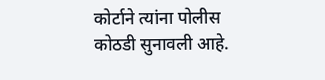कोर्टाने त्यांना पोलीस कोठडी सुनावली आहे.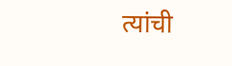त्यांची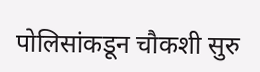पोलिसांकडून चौकशी सुरु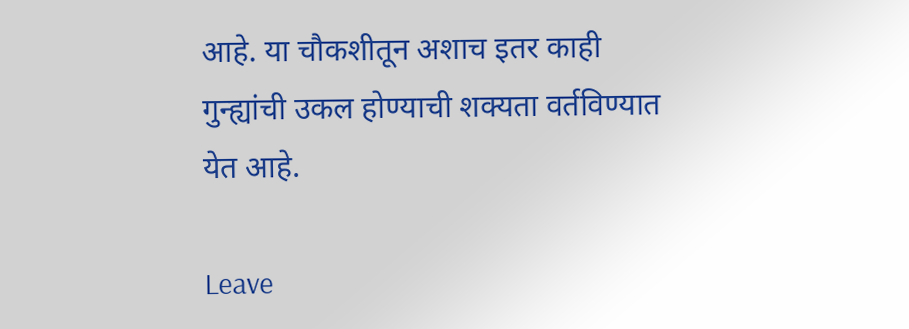आहे. या चौकशीतून अशाच इतर काही गुन्ह्यांची उकल होण्याची शक्यता वर्तविण्यात येत आहे.

Leave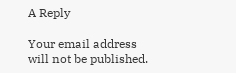A Reply

Your email address will not be published.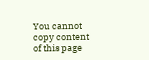You cannot copy content of this page